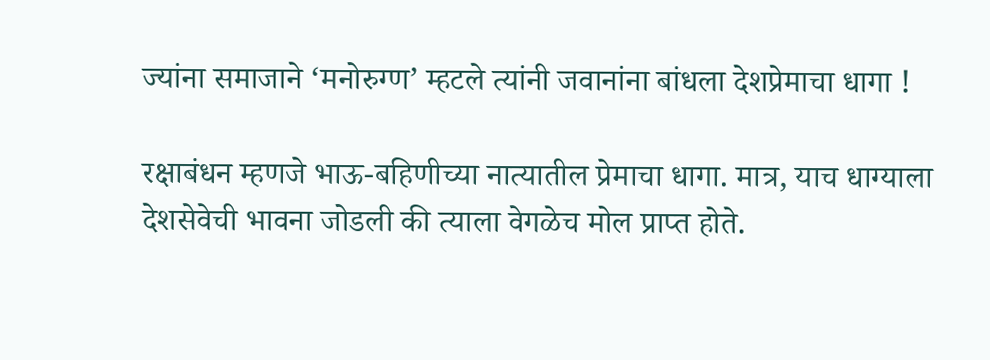ज्यांना समाजाने ‘मनोरुग्ण’ म्हटले त्यांनी जवानांना बांधला देशप्रेमाचा धागा !

रक्षाबंधन म्हणजे भाऊ-बहिणीच्या नात्यातील प्रेमाचा धागा. मात्र, याच धाग्याला देशसेवेची भावना जोडली की त्याला वेगळेच मोल प्राप्त होते.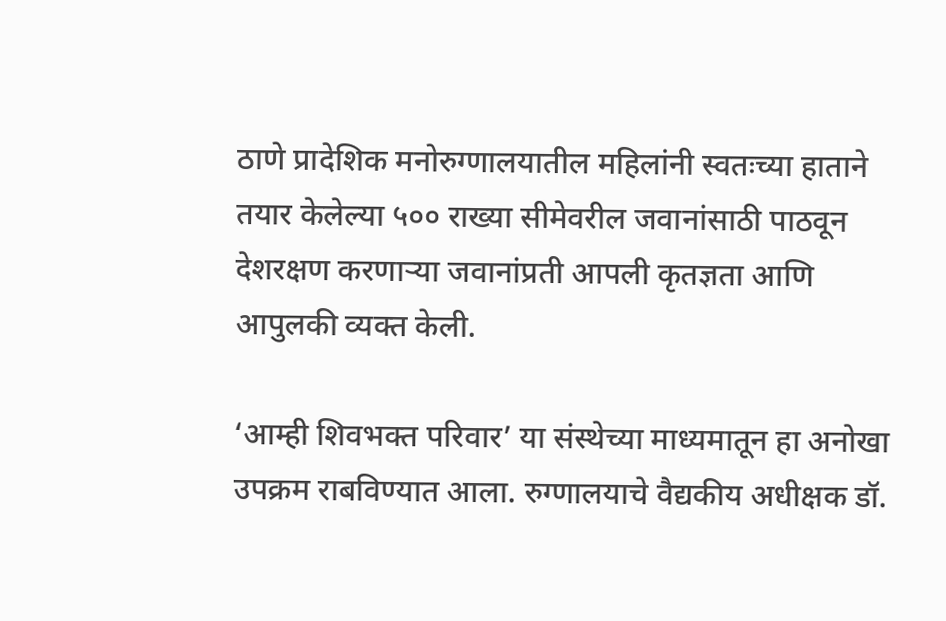ठाणे प्रादेशिक मनोरुग्णालयातील महिलांनी स्वतःच्या हाताने तयार केलेल्या ५०० राख्या सीमेवरील जवानांसाठी पाठवून देशरक्षण करणाऱ्या जवानांप्रती आपली कृतज्ञता आणि आपुलकी व्यक्त केली.

‘आम्ही शिवभक्त परिवार’ या संस्थेच्या माध्यमातून हा अनोखा उपक्रम राबविण्यात आला. रुग्णालयाचे वैद्यकीय अधीक्षक डॉ.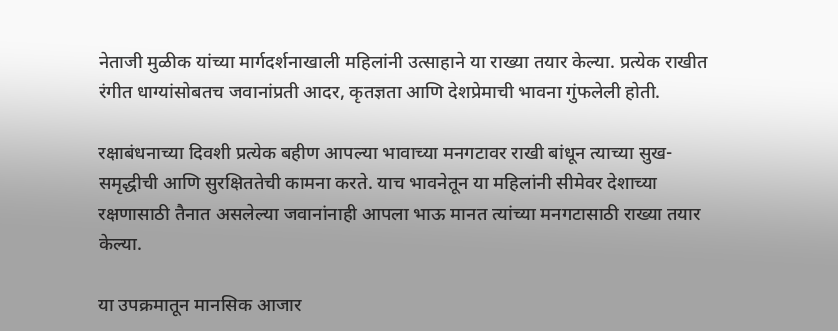नेताजी मुळीक यांच्या मार्गदर्शनाखाली महिलांनी उत्साहाने या राख्या तयार केल्या. प्रत्येक राखीत रंगीत धाग्यांसोबतच जवानांप्रती आदर, कृतज्ञता आणि देशप्रेमाची भावना गुंफलेली होती.

रक्षाबंधनाच्या दिवशी प्रत्येक बहीण आपल्या भावाच्या मनगटावर राखी बांधून त्याच्या सुख-समृद्धीची आणि सुरक्षिततेची कामना करते. याच भावनेतून या महिलांनी सीमेवर देशाच्या रक्षणासाठी तैनात असलेल्या जवानांनाही आपला भाऊ मानत त्यांच्या मनगटासाठी राख्या तयार केल्या.

या उपक्रमातून मानसिक आजार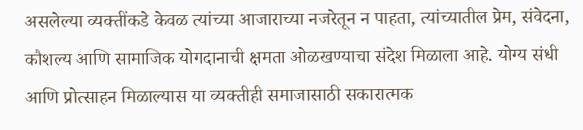असलेल्या व्यक्तींकडे केवळ त्यांच्या आजाराच्या नजरेतून न पाहता, त्यांच्यातील प्रेम, संवेदना, कौशल्य आणि सामाजिक योगदानाची क्षमता ओळखण्याचा संदेश मिळाला आहे. योग्य संधी आणि प्रोत्साहन मिळाल्यास या व्यक्तीही समाजासाठी सकारात्मक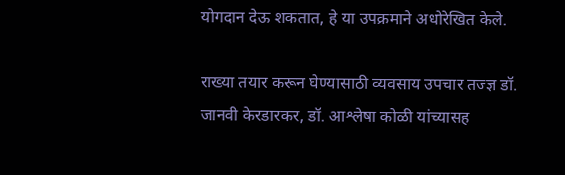योगदान देऊ शकतात, हे या उपक्रमाने अधोरेखित केले.

राख्या तयार करून घेण्यासाठी व्यवसाय उपचार तज्ज्ञ डॉ. जानवी केरडारकर, डॉ. आश्लेषा कोळी यांच्यासह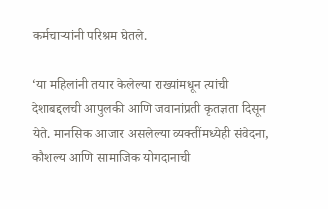कर्मचाऱ्यांनी परिश्रम घेतले.

‘या महिलांनी तयार केलेल्या राख्यांमधून त्यांची देशाबद्दलची आपुलकी आणि जवानांप्रती कृतज्ञता दिसून येते. मानसिक आजार असलेल्या व्यक्तींमध्येही संवेदना, कौशल्य आणि सामाजिक योगदानाची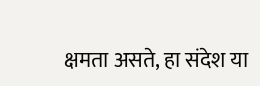क्षमता असते, हा संदेश या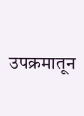उपक्रमातून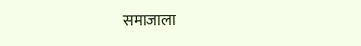समाजाला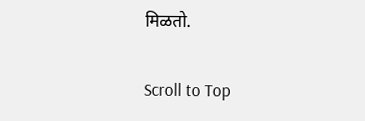मिळतो.

Scroll to Top